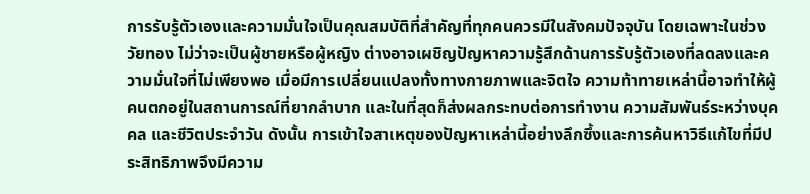การรับรู้ตัวเองและความมั่นใจเป็นคุณสมบัติที่สำคัญที่ทุกคนควรมีในสังคมปัจจุบัน โดยเฉพาะในช่วงวัยทอง ไม่ว่าจะเป็นผู้ชายหรือผู้หญิง ต่างอาจเผชิญปัญหาความรู้สึกด้านการรับรู้ตัวเองที่ลดลงและความมั่นใจที่ไม่เพียงพอ เมื่อมีการเปลี่ยนแปลงทั้งทางกายภาพและจิตใจ ความท้าทายเหล่านี้อาจทำให้ผู้คนตกอยู่ในสถานการณ์ที่ยากลำบาก และในที่สุดก็ส่งผลกระทบต่อการทำงาน ความสัมพันธ์ระหว่างบุคคล และชีวิตประจำวัน ดังนั้น การเข้าใจสาเหตุของปัญหาเหล่านี้อย่างลึกซึ้งและการค้นหาวิธีแก้ไขที่มีประสิทธิภาพจึงมีความ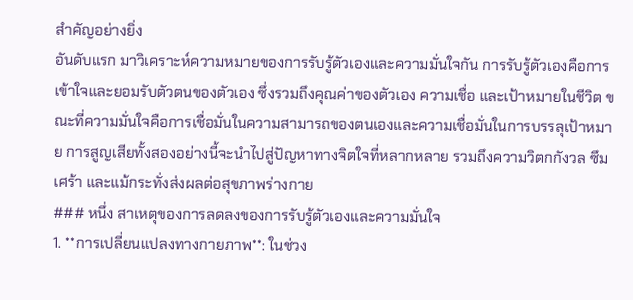สำคัญอย่างยิ่ง
อันดับแรก มาวิเคราะห์ความหมายของการรับรู้ตัวเองและความมั่นใจกัน การรับรู้ตัวเองคือการเข้าใจและยอมรับตัวตนของตัวเอง ซึ่งรวมถึงคุณค่าของตัวเอง ความเชื่อ และเป้าหมายในชีวิต ขณะที่ความมั่นใจคือการเชื่อมั่นในความสามารถของตนเองและความเชื่อมั่นในการบรรลุเป้าหมาย การสูญเสียทั้งสองอย่างนี้จะนำไปสู่ปัญหาทางจิตใจที่หลากหลาย รวมถึงความวิตกกังวล ซึมเศร้า และแม้กระทั่งส่งผลต่อสุขภาพร่างกาย
### หนึ่ง สาเหตุของการลดลงของการรับรู้ตัวเองและความมั่นใจ
1. **การเปลี่ยนแปลงทางกายภาพ**: ในช่วง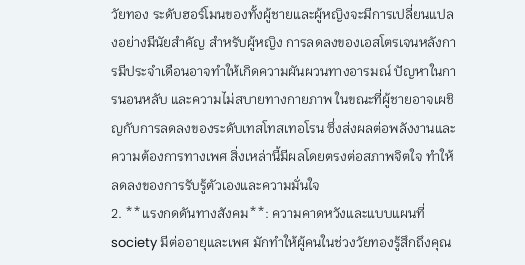วัยทอง ระดับฮอร์โมนของทั้งผู้ชายและผู้หญิงจะมีการเปลี่ยนแปลงอย่างมีนัยสำคัญ สำหรับผู้หญิง การลดลงของเอสโตรเจนหลังการมีประจำเดือนอาจทำให้เกิดความผันผวนทางอารมณ์ ปัญหาในการนอนหลับ และความไม่สบายทางกายภาพ ในขณะที่ผู้ชายอาจเผชิญกับการลดลงของระดับเทสโทสเทอโรน ซึ่งส่งผลต่อพลังงานและความต้องการทางเพศ สิ่งเหล่านี้มีผลโดยตรงต่อสภาพจิตใจ ทำให้ลดลงของการรับรู้ตัวเองและความมั่นใจ
2. **แรงกดดันทางสังคม**: ความคาดหวังและแบบแผนที่ society มีต่ออายุและเพศ มักทำให้ผู้คนในช่วงวัยทองรู้สึกถึงคุณ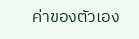ค่าของตัวเอง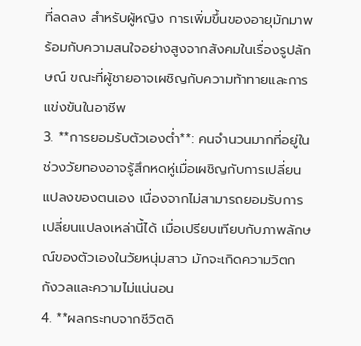ที่ลดลง สำหรับผู้หญิง การเพิ่มขึ้นของอายุมักมาพร้อมกับความสนใจอย่างสูงจากสังคมในเรื่องรูปลักษณ์ ขณะที่ผู้ชายอาจเผชิญกับความท้าทายและการแข่งขันในอาชีพ
3. **การยอมรับตัวเองต่ำ**: คนจำนวนมากที่อยู่ในช่วงวัยทองอาจรู้สึกหดหู่เมื่อเผชิญกับการเปลี่ยนแปลงของตนเอง เนื่องจากไม่สามารถยอมรับการเปลี่ยนแปลงเหล่านี้ได้ เมื่อเปรียบเทียบกับภาพลักษณ์ของตัวเองในวัยหนุ่มสาว มักจะเกิดความวิตกกังวลและความไม่แน่นอน
4. **ผลกระทบจากชีวิตดิ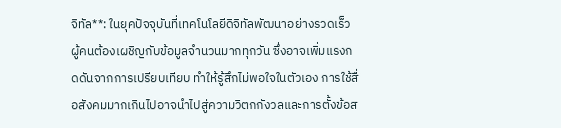จิทัล**: ในยุคปัจจุบันที่เทคโนโลยีดิจิทัลพัฒนาอย่างรวดเร็ว ผู้คนต้องเผชิญกับข้อมูลจำนวนมากทุกวัน ซึ่งอาจเพิ่มแรงกดดันจากการเปรียบเทียบ ทำให้รู้สึกไม่พอใจในตัวเอง การใช้สื่อสังคมมากเกินไปอาจนำไปสู่ความวิตกกังวลและการตั้งข้อส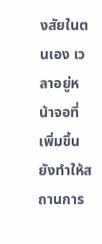งสัยในตนเอง เวลาอยู่หน้าจอที่เพิ่มขึ้นยังทำให้สถานการ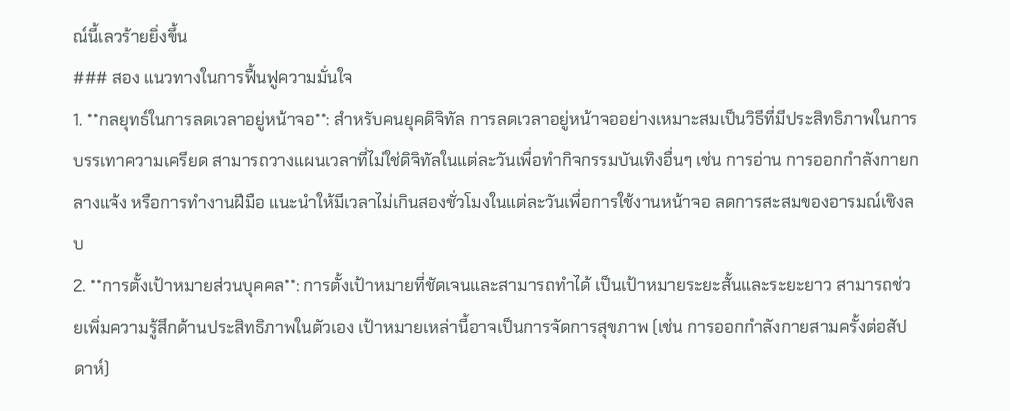ณ์นี้เลวร้ายยิ่งขึ้น
### สอง แนวทางในการฟื้นฟูความมั่นใจ
1. **กลยุทธ์ในการลดเวลาอยู่หน้าจอ**: สำหรับคนยุคดิจิทัล การลดเวลาอยู่หน้าจออย่างเหมาะสมเป็นวิธีที่มีประสิทธิภาพในการบรรเทาความเครียด สามารถวางแผนเวลาที่ไม่ใช่ดิจิทัลในแต่ละวันเพื่อทำกิจกรรมบันเทิงอื่นๆ เช่น การอ่าน การออกกำลังกายกลางแจ้ง หรือการทำงานฝีมือ แนะนำให้มีเวลาไม่เกินสองชั่วโมงในแต่ละวันเพื่อการใช้งานหน้าจอ ลดการสะสมของอารมณ์เชิงลบ
2. **การตั้งเป้าหมายส่วนบุคคล**: การตั้งเป้าหมายที่ชัดเจนและสามารถทำได้ เป็นเป้าหมายระยะสั้นและระยะยาว สามารถช่วยเพิ่มความรู้สึกด้านประสิทธิภาพในตัวเอง เป้าหมายเหล่านี้อาจเป็นการจัดการสุขภาพ (เช่น การออกกำลังกายสามครั้งต่อสัปดาห์)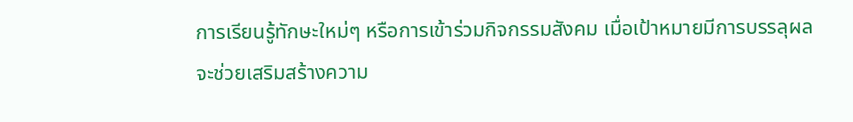การเรียนรู้ทักษะใหม่ๆ หรือการเข้าร่วมกิจกรรมสังคม เมื่อเป้าหมายมีการบรรลุผล จะช่วยเสริมสร้างความ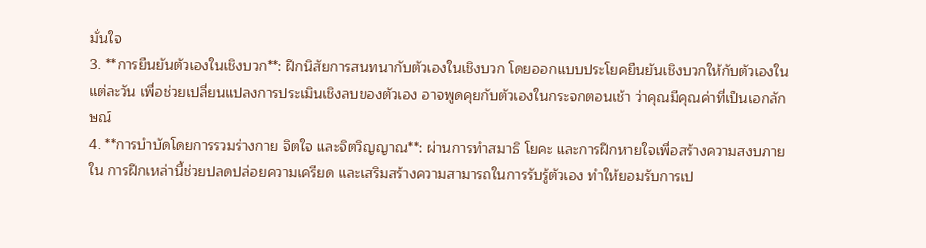มั่นใจ
3. **การยืนยันตัวเองในเชิงบวก**: ฝึกนิสัยการสนทนากับตัวเองในเชิงบวก โดยออกแบบประโยคยืนยันเชิงบวกให้กับตัวเองในแต่ละวัน เพื่อช่วยเปลี่ยนแปลงการประเมินเชิงลบของตัวเอง อาจพูดคุยกับตัวเองในกระจกตอนเช้า ว่าคุณมีคุณค่าที่เป็นเอกลักษณ์
4. **การบำบัดโดยการรวมร่างกาย จิตใจ และจิตวิญญาณ**: ผ่านการทำสมาธิ โยคะ และการฝึกหายใจเพื่อสร้างความสงบภายใน การฝึกเหล่านี้ช่วยปลดปล่อยความเครียด และเสริมสร้างความสามารถในการรับรู้ตัวเอง ทำให้ยอมรับการเป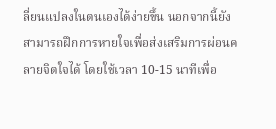ลี่ยนแปลงในตนเองได้ง่ายขึ้น นอกจากนี้ยังสามารถฝึกการหายใจเพื่อส่งเสริมการผ่อนคลายจิตใจได้ โดยใช้เวลา 10-15 นาทีเพื่อ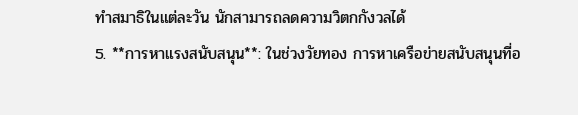ทำสมาธิในแต่ละวัน นักสามารถลดความวิตกกังวลได้
5. **การหาแรงสนับสนุน**: ในช่วงวัยทอง การหาเครือข่ายสนับสนุนที่อ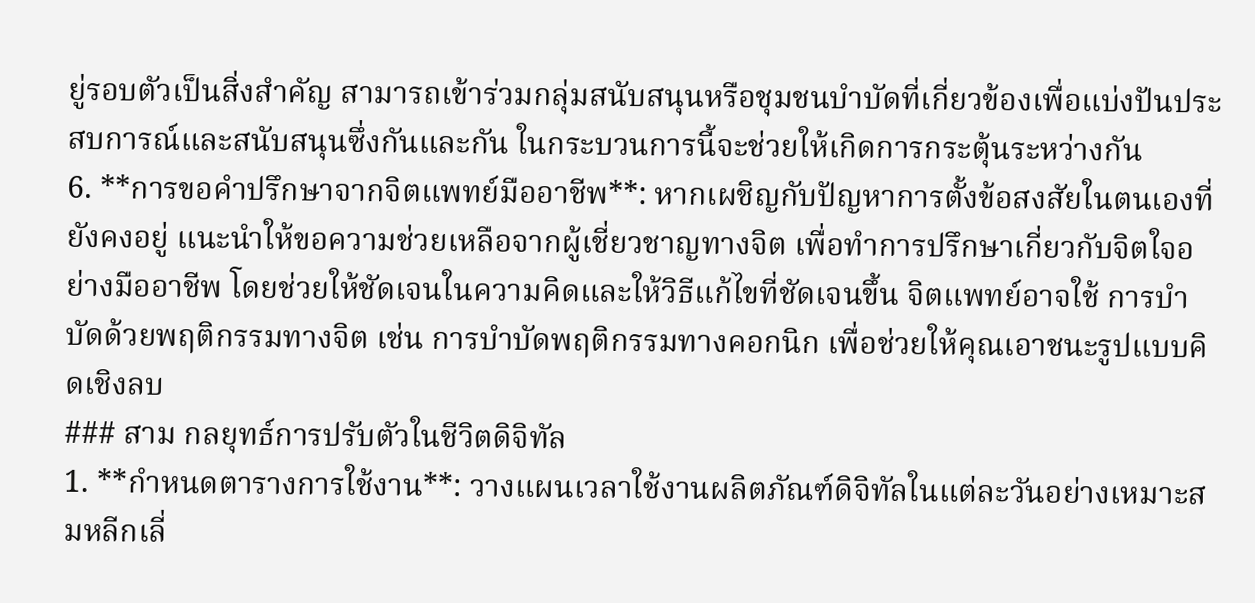ยู่รอบตัวเป็นสิ่งสำคัญ สามารถเข้าร่วมกลุ่มสนับสนุนหรือชุมชนบำบัดที่เกี่ยวข้องเพื่อแบ่งปันประสบการณ์และสนับสนุนซึ่งกันและกัน ในกระบวนการนี้จะช่วยให้เกิดการกระตุ้นระหว่างกัน
6. **การขอคำปรึกษาจากจิตแพทย์มืออาชีพ**: หากเผชิญกับปัญหาการตั้งข้อสงสัยในตนเองที่ยังคงอยู่ แนะนำให้ขอความช่วยเหลือจากผู้เชี่ยวชาญทางจิต เพื่อทำการปรึกษาเกี่ยวกับจิตใจอย่างมืออาชีพ โดยช่วยให้ชัดเจนในความคิดและให้วิธีแก้ไขที่ชัดเจนขึ้น จิตแพทย์อาจใช้ การบำบัดด้วยพฤติกรรมทางจิต เช่น การบำบัดพฤติกรรมทางคอกนิก เพื่อช่วยให้คุณเอาชนะรูปแบบคิดเชิงลบ
### สาม กลยุทธ์การปรับตัวในชีวิตดิจิทัล
1. **กำหนดตารางการใช้งาน**: วางแผนเวลาใช้งานผลิตภัณฑ์ดิจิทัลในแต่ละวันอย่างเหมาะสมหลีกเลี่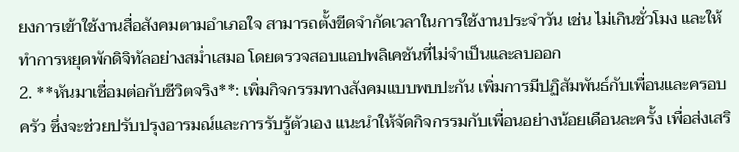ยงการเข้าใช้งานสื่อสังคมตามอำเภอใจ สามารถตั้งขีดจำกัดเวลาในการใช้งานประจำวัน เช่น ไม่เกินชั่วโมง และให้ทำการหยุดพักดิจิทัลอย่างสม่ำเสมอ โดยตรวจสอบแอปพลิเคชันที่ไม่จำเป็นและลบออก
2. **หันมาเชื่อมต่อกับชีวิตจริง**: เพิ่มกิจกรรมทางสังคมแบบพบปะกัน เพิ่มการมีปฏิสัมพันธ์กับเพื่อนและครอบครัว ซึ่งจะช่วยปรับปรุงอารมณ์และการรับรู้ตัวเอง แนะนำให้จัดกิจกรรมกับเพื่อนอย่างน้อยเดือนละครั้ง เพื่อส่งเสริ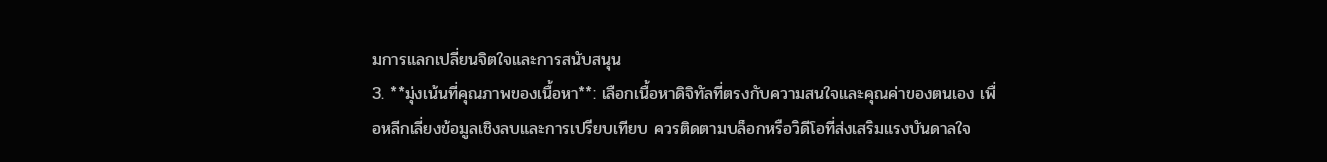มการแลกเปลี่ยนจิตใจและการสนับสนุน
3. **มุ่งเน้นที่คุณภาพของเนื้อหา**: เลือกเนื้อหาดิจิทัลที่ตรงกับความสนใจและคุณค่าของตนเอง เพื่อหลีกเลี่ยงข้อมูลเชิงลบและการเปรียบเทียบ ควรติดตามบล็อกหรือวิดีโอที่ส่งเสริมแรงบันดาลใจ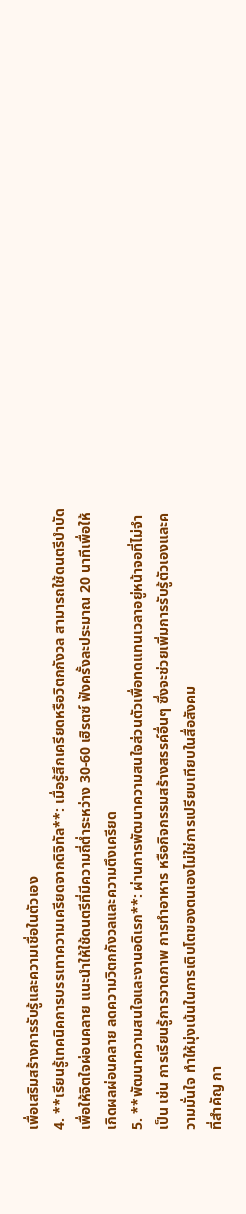เพื่อเสริมสร้างการรับรู้และความเชื่อในตัวเอง
4. **เรียนรู้เทคนิคการบรรเทาความเครียดจากดิจิทัล**: เมื่อรู้สึกเครียดหรือวิตกกังวล สามารถใช้ดนตรีบำบัดเพื่อให้จิตใจผ่อนคลาย แนะนำให้ใช้ดนตรีที่มีความถี่ต่ำระหว่าง 30-60 เฮิรตซ์ ฟังครั้งละประมาณ 20 นาทีเพื่อให้เกิดผลผ่อนคลาย ลดความวิตกกังวลและความตึงเครียด
5. **พัฒนาความสนใจและงานอดิเรก**: ผ่านการพัฒนาความสนใจส่วนตัวเพื่อทดแทนเวลาอยู่หน้าจอที่ไม่จำเป็น เช่น การเรียนรู้การวาดภาพ การทำอาหาร หรือกิจกรรมสร้างสรรค์อื่นๆ ซึ่งจะช่วยเพิ่มการรับรู้ตัวเองและความมั่นใจ ทำให้มุ่งเน้นในการเติบโตของตนเองไม่ใช่การเปรียบเทียบในสื่อสังคม
ที่สำคัญ กา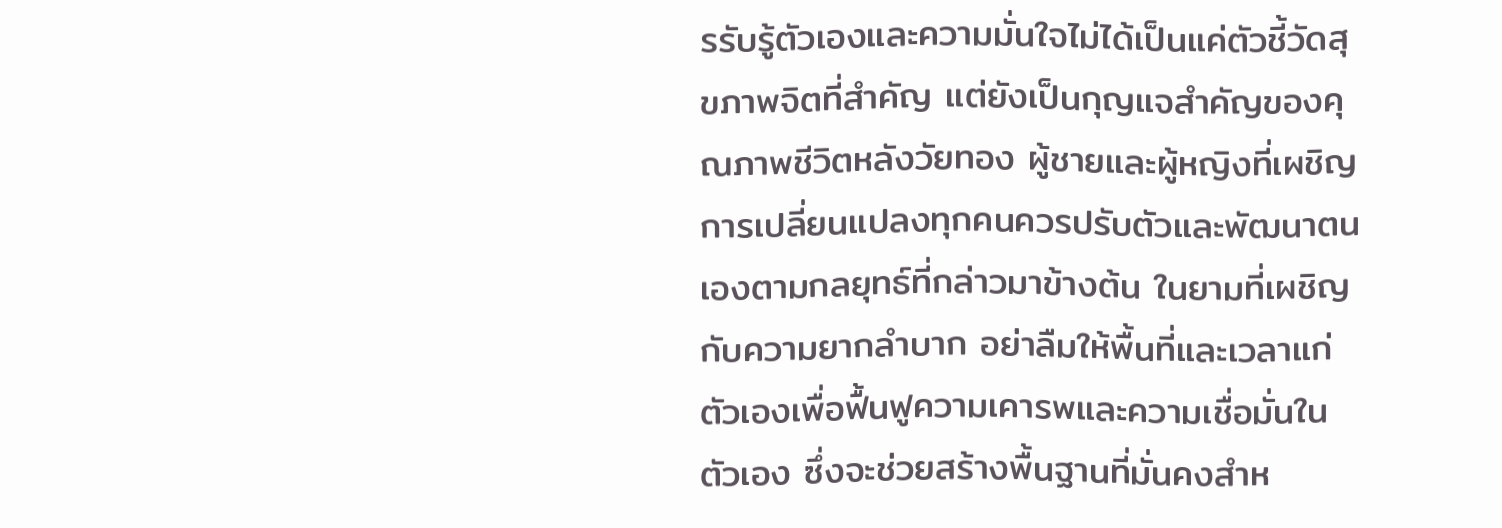รรับรู้ตัวเองและความมั่นใจไม่ได้เป็นแค่ตัวชี้วัดสุขภาพจิตที่สำคัญ แต่ยังเป็นกุญแจสำคัญของคุณภาพชีวิตหลังวัยทอง ผู้ชายและผู้หญิงที่เผชิญการเปลี่ยนแปลงทุกคนควรปรับตัวและพัฒนาตนเองตามกลยุทธ์ที่กล่าวมาข้างต้น ในยามที่เผชิญกับความยากลำบาก อย่าลืมให้พื้นที่และเวลาแก่ตัวเองเพื่อฟื้นฟูความเคารพและความเชื่อมั่นในตัวเอง ซึ่งจะช่วยสร้างพื้นฐานที่มั่นคงสำห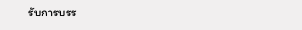รับการบรร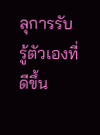ลุการรับรู้ตัวเองที่ดีขึ้น